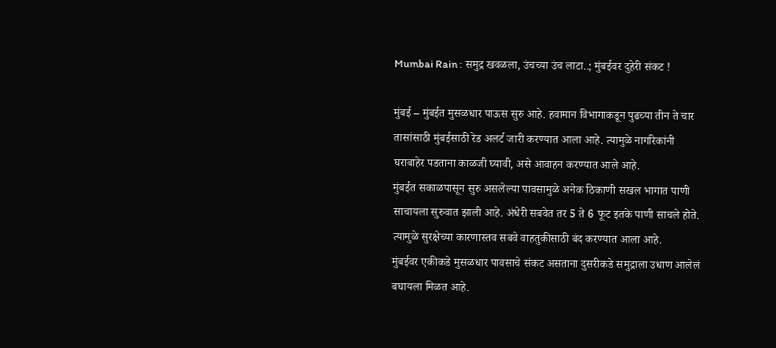Mumbai Rain : समुद्र खवळला, उंचच्या उंच लाटा..; मुंबईवर दुहेरी संकट !

मुंबई – मुंबईत मुसळधार पाऊस सुरु आहे. हवामान विभागाकडून पुढच्या तीन ते चार तासांसाठी मुंबईसाठी रेड अलर्ट जारी करण्यात आला आहे. त्यामुळे नागरिकांनी घराबाहेर पडताना काळजी घ्यावी, असे आवाहन करण्यात आले आहे.
मुंबईत सकाळपासून सुरु असलेल्या पावसामुळे अनेक ठिकाणी सखल भागात पाणी साचायला सुरुवात झाली आहे. अंधेरी सबवेत तर 5 ते 6 फूट इतके पाणी साचले होते. त्यामुळे सुरक्षेच्या कारणास्तव सबवे वाहतुकीसाठी बंद करण्यात आला आहे.
मुंबईवर एकीकडे मुसळधार पावसाचे संकट असताना दुसरीकडे समुद्राला उधाण आलेलं बघायला मिळत आहे.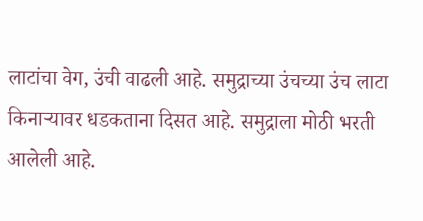लाटांचा वेग, उंची वाढली आहे. समुद्राच्या उंचच्या उंच लाटा किनाऱ्यावर धडकताना दिसत आहे. समुद्राला मोठी भरती आलेली आहे.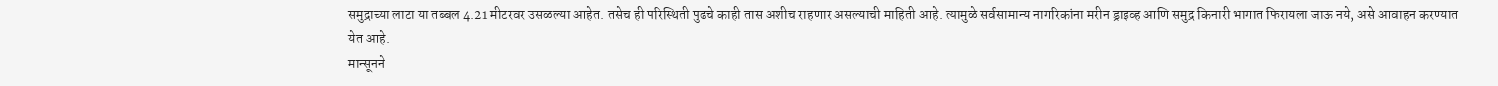समुद्राच्या लाटा या तब्बल 4.21 मीटरवर उसळल्या आहेत. तसेच ही परिस्थिती पुढचे काही तास अशीच राहणार असल्याची माहिती आहे. त्यामुळे सर्वसामान्य नागरिकांना मरीन ड्राइव्ह आणि समुद्र किनारी भागात फिरायला जाऊ नये, असे आवाहन करण्यात येत आहे.
मान्सूनने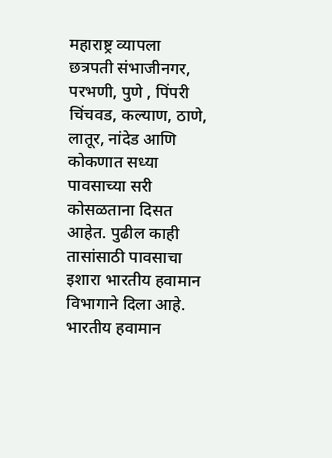महाराष्ट्र व्यापला
छत्रपती संभाजीनगर, परभणी, पुणे , पिंपरी चिंचवड, कल्याण, ठाणे, लातूर, नांदेड आणि कोकणात सध्या पावसाच्या सरी कोसळताना दिसत आहेत. पुढील काही तासांसाठी पावसाचा इशारा भारतीय हवामान विभागाने दिला आहे.
भारतीय हवामान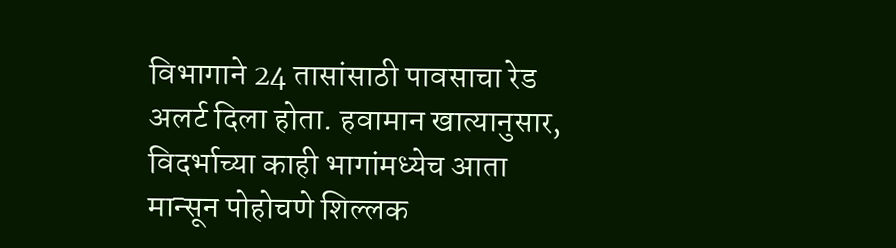विभागाने 24 तासांसाठी पावसाचा रेड अलर्ट दिला होता. हवामान खात्यानुसार, विदर्भाच्या काही भागांमध्येच आता मान्सून पोहोचणे शिल्लक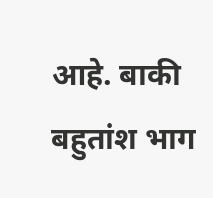आहे. बाकी बहुतांश भाग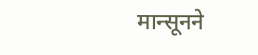मान्सूनने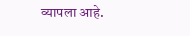व्यापला आहे.